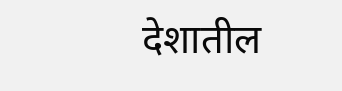देशातील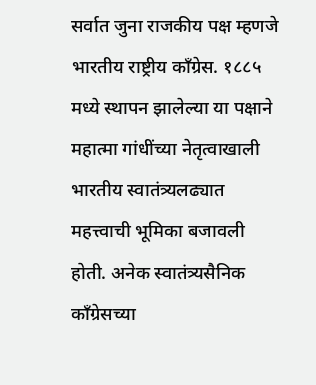सर्वात जुना राजकीय पक्ष म्हणजे भारतीय राष्ट्रीय काँग्रेस. १८८५ मध्ये स्थापन झालेल्या या पक्षाने महात्मा गांधींच्या नेतृत्वाखाली भारतीय स्वातंत्र्यलढ्यात महत्त्वाची भूमिका बजावली होती. अनेक स्वातंत्र्यसैनिक काँग्रेसच्या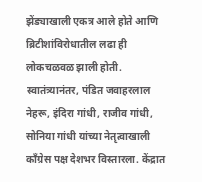झेंड्याखाली एकत्र आले होते आणि ब्रिटीशांविरोधातील लढा ही लोकचळवळ झाली होती. स्वातंत्र्यानंतर, पंडित जवाहरलाल नेहरू, इंदिरा गांधी, राजीव गांधी, सोनिया गांधी यांच्या नेतृत्वाखाली काँग्रेस पक्ष देशभर विस्तारला. केंद्रात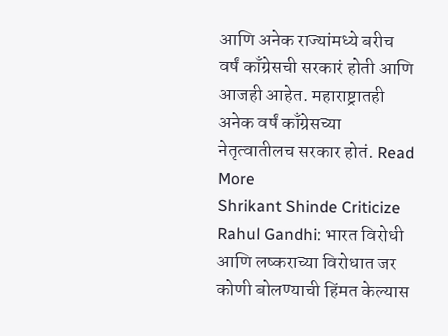आणि अनेक राज्यांमध्ये बरीच वर्षं काँग्रेसची सरकारं होती आणि आजही आहेत. महाराष्ट्रातही अनेक वर्षं काँग्रेसच्या नेतृत्वातीलच सरकार होतं. Read More
Shrikant Shinde Criticize Rahul Gandhi: भारत विरोधी आणि लष्कराच्या विरोधात जर कोणी बोलण्याची हिंमत केल्यास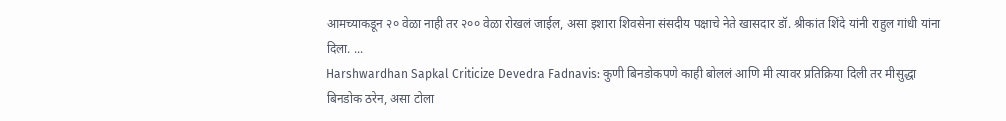आमच्याकडून २० वेळा नाही तर २०० वेळा रोखलं जाईल, असा इशारा शिवसेना संसदीय पक्षाचे नेते खासदार डॉ. श्रीकांत शिंदे यांनी राहुल गांधी यांना दिला. ...
Harshwardhan Sapkal Criticize Devedra Fadnavis: कुणी बिनडोकपणे काही बोललं आणि मी त्यावर प्रतिक्रिया दिली तर मीसुद्धा बिनडोक ठरेन, असा टोला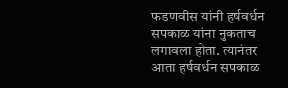फडणवीस यांनी हर्षवर्धन सपकाळ यांना नुकताच लगावला होता. त्यानंतर आता हर्षवर्धन सपकाळ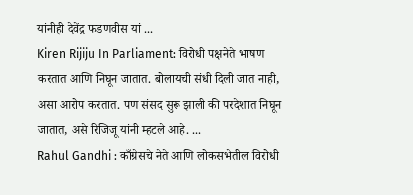यांनीही देवेंद्र फडणवीस यां ...
Kiren Rijiju In Parliament: विरोधी पक्षनेते भाषण करतात आणि निघून जातात. बोलायची संधी दिली जात नाही, असा आरोप करतात. पण संसद सुरू झाली की परदेशात निघून जातात, असे रिजिजू यांनी म्हटले आहे. ...
Rahul Gandhi : काँग्रेसचे नेते आणि लोकसभेतील विरोधी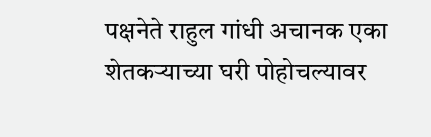पक्षनेते राहुल गांधी अचानक एका शेतकऱ्याच्या घरी पोहोचल्यावर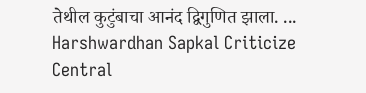तेथील कुटुंबाचा आनंद द्विगुणित झाला. ...
Harshwardhan Sapkal Criticize Central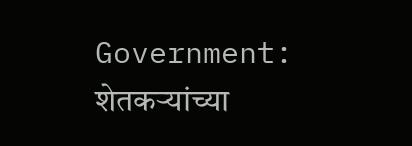Government: शेतकऱ्यांच्या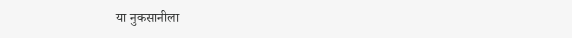या नुकसानीला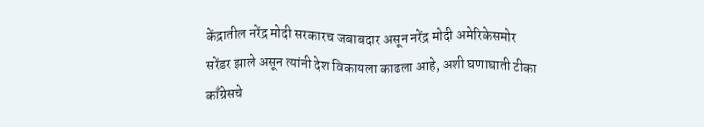केंद्रातील नरेंद्र मोदी सरकारच जबाबदार असून नरेंद्र मोदी अमेरिकेसमोर सरेंडर झाले असून त्यांनी देश विकायला काढला आहे, अशी घणाघाती टीका काँग्रेसचे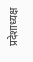प्रदेशाध्यक्ष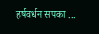हर्षवर्धन सपका ...